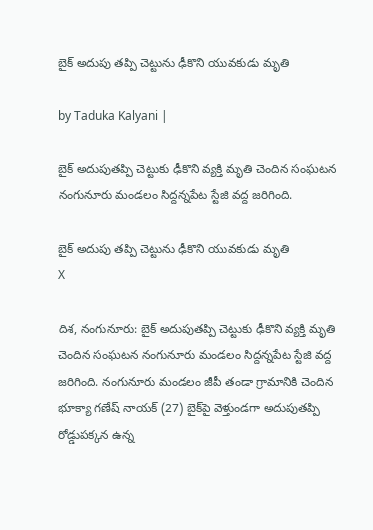బైక్ అదుపు తప్పి చెట్టును ఢీకొని యువకుడు మృతి

by Taduka Kalyani |

బైక్ అదుపుతప్పి చెట్టుకు ఢీకొని వ్యక్తి మృతి చెందిన సంఘటన నంగునూరు మండలం సిద్దన్నపేట స్టేజి వద్ద జరిగింది.

బైక్ అదుపు తప్పి చెట్టును ఢీకొని యువకుడు మృతి
X

దిశ, నంగునూరు: బైక్ అదుపుతప్పి చెట్టుకు ఢీకొని వ్యక్తి మృతి చెందిన సంఘటన నంగునూరు మండలం సిద్దన్నపేట స్టేజి వద్ద జరిగింది. నంగునూరు మండలం జీపీ తండా గ్రామానికి చెందిన భూక్యా గణేష్ నాయక్ (27) బైక్‌పై వెళ్తుండగా అదుపుతప్పి రోడ్డుపక్కన ఉన్న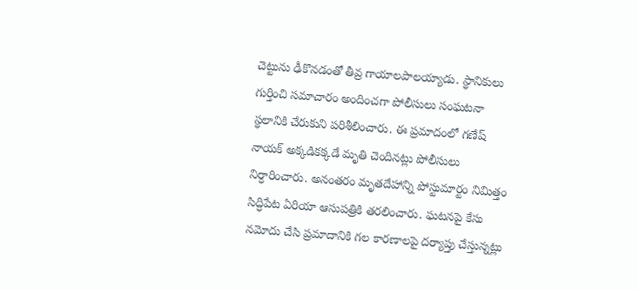చెట్టును ఢీకొనడంతో తీవ్ర గాయాలపాలయ్యాడు. స్థానికులు గుర్తించి సమాచారం అందించగా పోలీసులు సంఘటనా స్థలానికి చేరుకుని పరిశీలించారు. ఈ ప్రమాదంలో గణేష్ నాయక్ అక్కడికక్కడే మృతి చెందినట్లు పోలీసులు నిర్ధారించారు. అనంతరం మృతదేహాన్ని పోస్టుమార్టం నిమిత్తం సిద్ధిపేట ఏరియా ఆసుపత్రికి తరలించారు. ఘటనపై కేసు నమోదు చేసి ప్రమాదానికి గల కారణాలపై దర్యాప్తు చేస్తున్నట్లు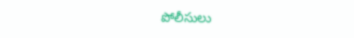పోలీసులు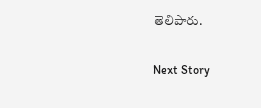తెలిపారు.

Next Story